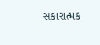સકારાત્મક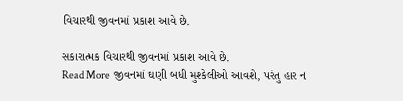વિચારથી જીવનમાં પ્રકાશ આવે છે.

સકારાત્મક વિચારથી જીવનમાં પ્રકાશ આવે છે.
Read More  જીવનમાં ઘણી બધી મુશ્કેલીઓ આવશે, પરંતુ હાર ન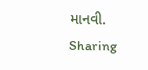માનવી.
Sharing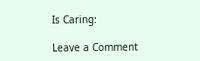Is Caring:

Leave a Comment